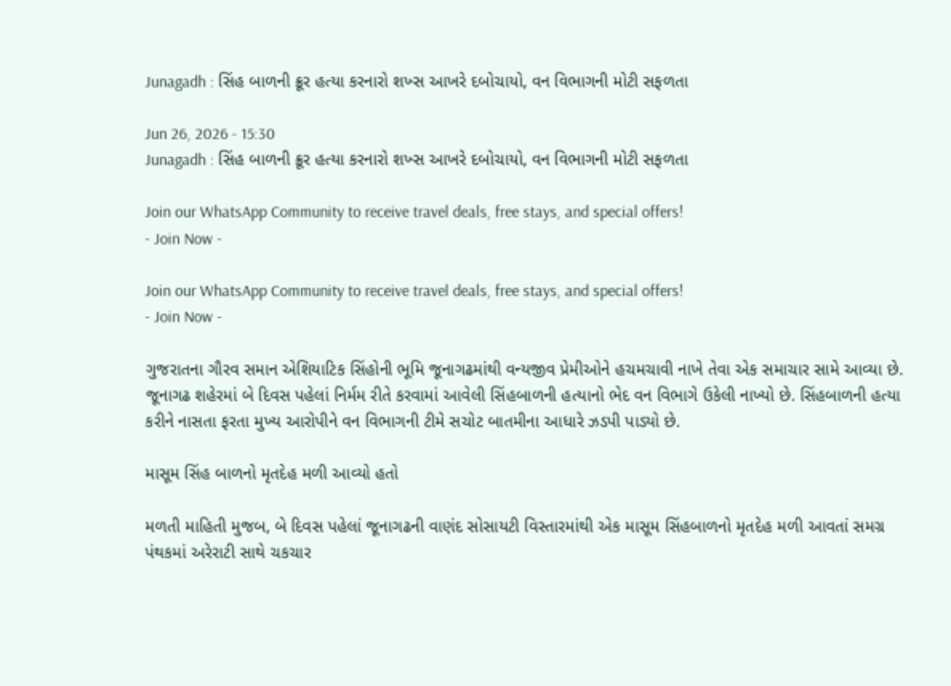Junagadh : સિંહ બાળની ક્રૂર હત્યા કરનારો શખ્સ આખરે દબોચાયો, વન વિભાગની મોટી સફળતા

Jun 26, 2026 - 15:30
Junagadh : સિંહ બાળની ક્રૂર હત્યા કરનારો શખ્સ આખરે દબોચાયો, વન વિભાગની મોટી સફળતા

Join our WhatsApp Community to receive travel deals, free stays, and special offers!
- Join Now -

Join our WhatsApp Community to receive travel deals, free stays, and special offers!
- Join Now -

ગુજરાતના ગૌરવ સમાન એશિયાટિક સિંહોની ભૂમિ જૂનાગઢમાંથી વન્યજીવ પ્રેમીઓને હચમચાવી નાખે તેવા એક સમાચાર સામે આવ્યા છે. જૂનાગઢ શહેરમાં બે દિવસ પહેલાં નિર્મમ રીતે કરવામાં આવેલી સિંહબાળની હત્યાનો ભેદ વન વિભાગે ઉકેલી નાખ્યો છે. સિંહબાળની હત્યા કરીને નાસતા ફરતા મુખ્ય આરોપીને વન વિભાગની ટીમે સચોટ બાતમીના આધારે ઝડપી પાડ્યો છે.

માસૂમ સિંહ બાળનો મૃતદેહ મળી આવ્યો હતો

મળતી માહિતી મુજબ, બે દિવસ પહેલાં જૂનાગઢની વાણંદ સોસાયટી વિસ્તારમાંથી એક માસૂમ સિંહબાળનો મૃતદેહ મળી આવતાં સમગ્ર પંથકમાં અરેરાટી સાથે ચકચાર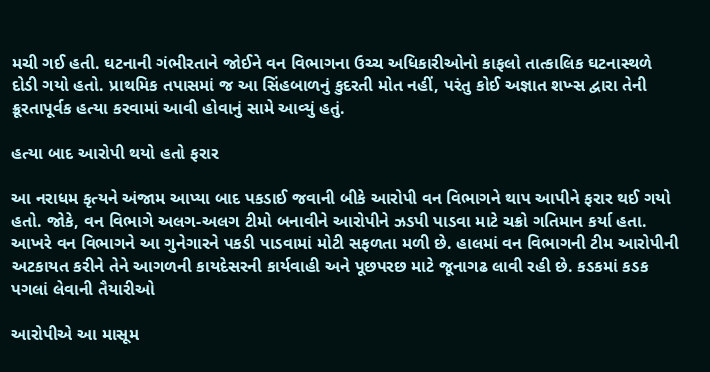મચી ગઈ હતી. ઘટનાની ગંભીરતાને જોઈને વન વિભાગના ઉચ્ચ અધિકારીઓનો કાફલો તાત્કાલિક ઘટનાસ્થળે દોડી ગયો હતો. પ્રાથમિક તપાસમાં જ આ સિંહબાળનું કુદરતી મોત નહીં, પરંતુ કોઈ અજ્ઞાત શખ્સ દ્વારા તેની ક્રૂરતાપૂર્વક હત્યા કરવામાં આવી હોવાનું સામે આવ્યું હતું.

હત્યા બાદ આરોપી થયો હતો ફરાર

આ નરાધમ કૃત્યને અંજામ આપ્યા બાદ પકડાઈ જવાની બીકે આરોપી વન વિભાગને થાપ આપીને ફરાર થઈ ગયો હતો. જોકે, વન વિભાગે અલગ-અલગ ટીમો બનાવીને આરોપીને ઝડપી પાડવા માટે ચક્રો ગતિમાન કર્યા હતા. આખરે વન વિભાગને આ ગુનેગારને પકડી પાડવામાં મોટી સફળતા મળી છે. હાલમાં વન વિભાગની ટીમ આરોપીની અટકાયત કરીને તેને આગળની કાયદેસરની કાર્યવાહી અને પૂછપરછ માટે જૂનાગઢ લાવી રહી છે. કડકમાં કડક પગલાં લેવાની તૈયારીઓ

આરોપીએ આ માસૂમ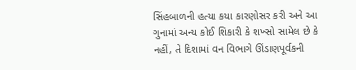સિંહબાળની હત્યા કયા કારણોસર કરી અને આ ગુનામાં અન્ય કોઈ શિકારી કે શખ્સો સામેલ છે કે નહીં, તે દિશામાં વન વિભાગે ઊંડાણપૂર્વકની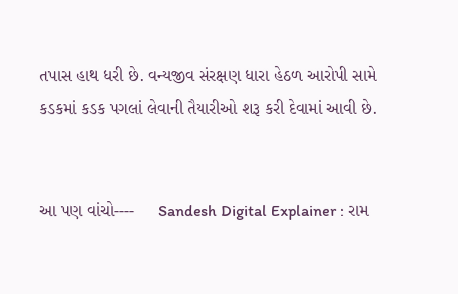તપાસ હાથ ધરી છે. વન્યજીવ સંરક્ષણ ધારા હેઠળ આરોપી સામે કડકમાં કડક પગલાં લેવાની તૈયારીઓ શરૂ કરી દેવામાં આવી છે.


આ પણ વાંચો----     Sandesh Digital Explainer : રામ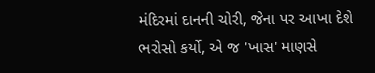મંદિરમાં દાનની ચોરી, જેના પર આખા દેશે ભરોસો કર્યો, એ જ 'ખાસ' માણસે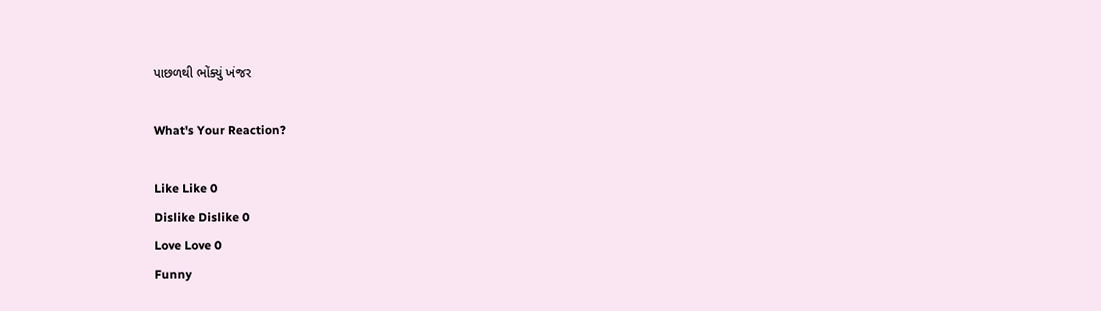પાછળથી ભોંક્યું ખંજર

What's Your Reaction?

Like Like 0
Dislike Dislike 0
Love Love 0
Funny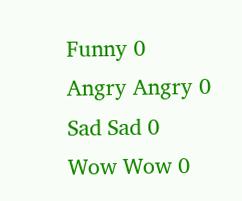Funny 0
Angry Angry 0
Sad Sad 0
Wow Wow 0